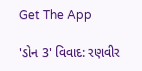Get The App

'ડોન 3' વિવાદ: રણવીર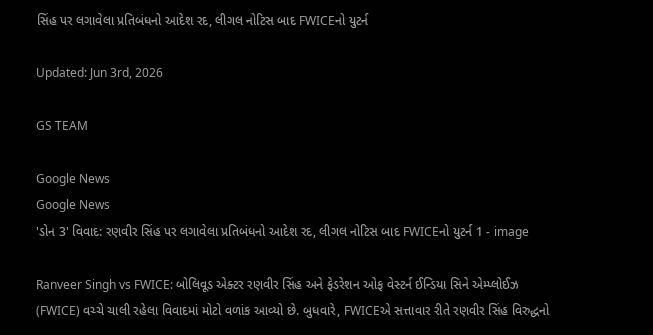સિંહ પર લગાવેલા પ્રતિબંધનો આદેશ રદ, લીગલ નોટિસ બાદ FWICEનો યુટર્ન

Updated: Jun 3rd, 2026

GS TEAM

Google News
Google News
'ડોન 3' વિવાદ: રણવીર સિંહ પર લગાવેલા પ્રતિબંધનો આદેશ રદ, લીગલ નોટિસ બાદ FWICEનો યુટર્ન 1 - image

Ranveer Singh vs FWICE: બોલિવૂડ એક્ટર રણવીર સિંહ અને ફેડરેશન ઓફ વેસ્ટર્ન ઈન્ડિયા સિને એમ્પ્લોઈઝ (FWICE) વચ્ચે ચાલી રહેલા વિવાદમાં મોટો વળાંક આવ્યો છે. બુધવારે, FWICEએ સત્તાવાર રીતે રણવીર સિંહ વિરુદ્ધનો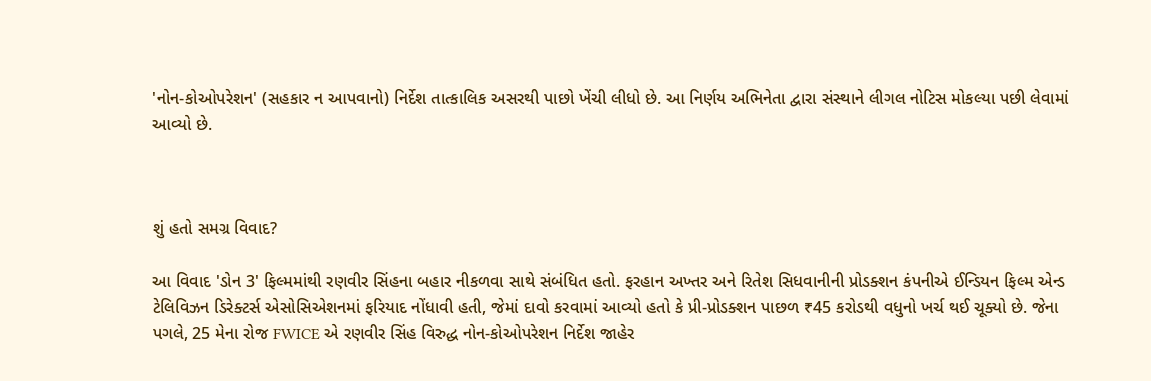'નોન-કોઓપરેશન' (સહકાર ન આપવાનો) નિર્દેશ તાત્કાલિક અસરથી પાછો ખેંચી લીધો છે. આ નિર્ણય અભિનેતા દ્વારા સંસ્થાને લીગલ નોટિસ મોકલ્યા પછી લેવામાં આવ્યો છે.



શું હતો સમગ્ર વિવાદ?

આ વિવાદ 'ડોન 3' ફિલ્મમાંથી રણવીર સિંહના બહાર નીકળવા સાથે સંબંધિત હતો. ફરહાન અખ્તર અને રિતેશ સિધવાનીની પ્રોડક્શન કંપનીએ ઈન્ડિયન ફિલ્મ એન્ડ ટેલિવિઝન ડિરેક્ટર્સ એસોસિએશનમાં ફરિયાદ નોંધાવી હતી, જેમાં દાવો કરવામાં આવ્યો હતો કે પ્રી-પ્રોડક્શન પાછળ ₹45 કરોડથી વધુનો ખર્ચ થઈ ચૂક્યો છે. જેના પગલે, 25 મેના રોજ FWICE એ રણવીર સિંહ વિરુદ્ધ નોન-કોઓપરેશન નિર્દેશ જાહેર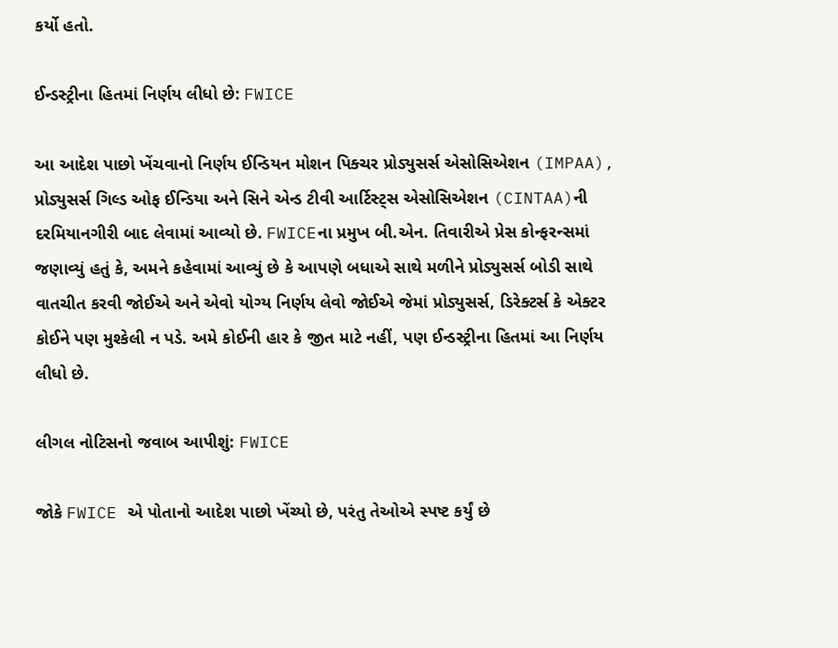કર્યો હતો.

ઈન્ડસ્ટ્રીના હિતમાં નિર્ણય લીધો છે: FWICE

આ આદેશ પાછો ખેંચવાનો નિર્ણય ઈન્ડિયન મોશન પિક્ચર પ્રોડ્યુસર્સ એસોસિએશન (IMPAA), પ્રોડ્યુસર્સ ગિલ્ડ ઓફ ઈન્ડિયા અને સિને એન્ડ ટીવી આર્ટિસ્ટ્સ એસોસિએશન (CINTAA)ની દરમિયાનગીરી બાદ લેવામાં આવ્યો છે. FWICEના પ્રમુખ બી.એન. તિવારીએ પ્રેસ કોન્ફરન્સમાં જણાવ્યું હતું કે, અમને કહેવામાં આવ્યું છે કે આપણે બધાએ સાથે મળીને પ્રોડ્યુસર્સ બોડી સાથે વાતચીત કરવી જોઈએ અને એવો યોગ્ય નિર્ણય લેવો જોઈએ જેમાં પ્રોડ્યુસર્સ, ડિરેક્ટર્સ કે એક્ટર કોઈને પણ મુશ્કેલી ન પડે. અમે કોઈની હાર કે જીત માટે નહીં, પણ ઈન્ડસ્ટ્રીના હિતમાં આ નિર્ણય લીધો છે.

લીગલ નોટિસનો જવાબ આપીશું: FWICE

જોકે FWICE એ પોતાનો આદેશ પાછો ખેંચ્યો છે, પરંતુ તેઓએ સ્પષ્ટ કર્યું છે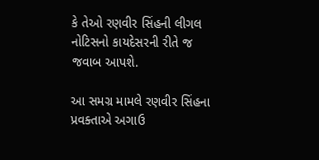કે તેઓ રણવીર સિંહની લીગલ નોટિસનો કાયદેસરની રીતે જ જવાબ આપશે.

આ સમગ્ર મામલે રણવીર સિંહના પ્રવક્તાએ અગાઉ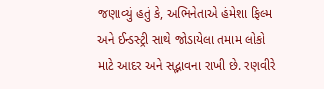જણાવ્યું હતું કે, અભિનેતાએ હંમેશા ફિલ્મ અને ઈન્ડસ્ટ્રી સાથે જોડાયેલા તમામ લોકો માટે આદર અને સદ્ભાવના રાખી છે. રણવીરે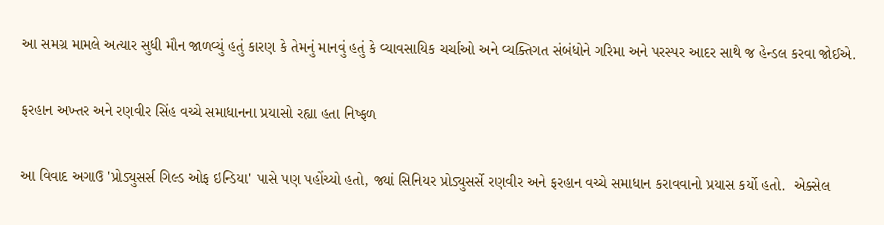આ સમગ્ર મામલે અત્યાર સુધી મૌન જાળવ્યું હતું કારણ કે તેમનું માનવું હતું કે વ્યાવસાયિક ચર્ચાઓ અને વ્યક્તિગત સંબંધોને ગરિમા અને પરસ્પર આદર સાથે જ હેન્ડલ કરવા જોઈએ.

ફરહાન અખ્તર અને રણવીર સિંહ વચ્ચે સમાધાનના પ્રયાસો રહ્યા હતા નિષ્ફળ

આ વિવાદ અગાઉ 'પ્રોડ્યુસર્સ ગિલ્ડ ઓફ ઇન્ડિયા' પાસે પણ પહોંચ્યો હતો, જ્યાં સિનિયર પ્રોડ્યુસર્સે રણવીર અને ફરહાન વચ્ચે સમાધાન કરાવવાનો પ્રયાસ કર્યો હતો.  એક્સેલ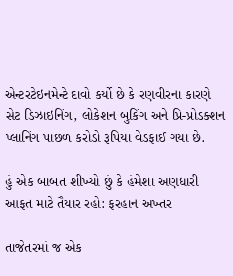એન્ટરટેઇનમેન્ટે દાવો કર્યો છે કે રણવીરના કારણે સેટ ડિઝાઇનિંગ, લોકેશન બુકિંગ અને પ્રિ-પ્રોડક્શન પ્લાનિંગ પાછળ કરોડો રૂપિયા વેડફાઈ ગયા છે.

હું એક બાબત શીખ્યો છું કે હંમેશા અણધારી આફત માટે તૈયાર રહો: ફરહાન અખ્તર

તાજેતરમાં જ એક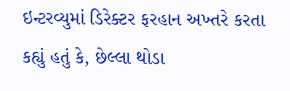ઇન્ટરવ્યુમાં ડિરેક્ટર ફરહાન અખ્તરે કરતા કહ્યું હતું કે, છેલ્લા થોડા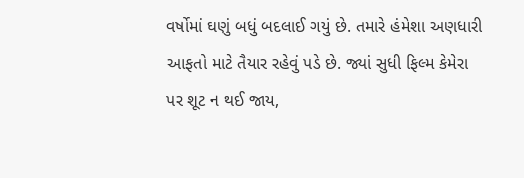વર્ષોમાં ઘણું બધું બદલાઈ ગયું છે. તમારે હંમેશા અણધારી આફતો માટે તૈયાર રહેવું પડે છે. જ્યાં સુધી ફિલ્મ કેમેરા પર શૂટ ન થઈ જાય,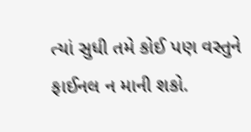ત્યાં સુધી તમે કોઈ પણ વસ્તુને ફાઈનલ ન માની શકો.